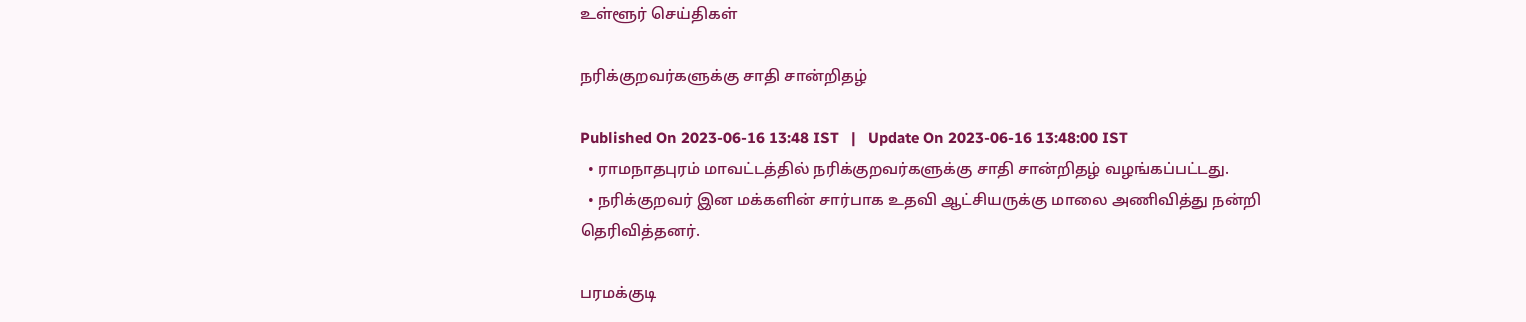உள்ளூர் செய்திகள்

நரிக்குறவர்களுக்கு சாதி சான்றிதழ்

Published On 2023-06-16 13:48 IST   |   Update On 2023-06-16 13:48:00 IST
  • ராமநாதபுரம் மாவட்டத்தில் நரிக்குறவர்களுக்கு சாதி சான்றிதழ் வழங்கப்பட்டது.
  • நரிக்குறவர் இன மக்களின் சார்பாக உதவி ஆட்சியருக்கு மாலை அணிவித்து நன்றி தெரிவித்தனர்.

பரமக்குடி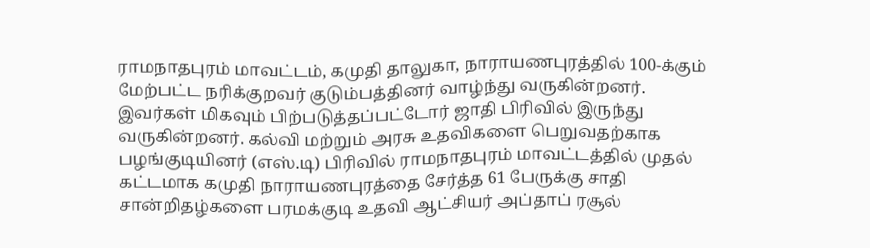ராமநாதபுரம் மாவட்டம், கமுதி தாலுகா, நாராயணபுரத்தில் 100-க்கும் மேற்பட்ட நரிக்குறவர் குடும்பத்தினர் வாழ்ந்து வருகின்றனர். இவர்கள் மிகவும் பிற்படுத்தப்பட்டோர் ஜாதி பிரிவில் இருந்து வருகின்றனர். கல்வி மற்றும் அரசு உதவிகளை பெறுவதற்காக பழங்குடியினர் (எஸ்.டி) பிரிவில் ராமநாதபுரம் மாவட்டத்தில் முதல் கட்டமாக கமுதி நாராயணபுரத்தை சேர்த்த 61 பேருக்கு சாதி சான்றிதழ்களை பரமக்குடி உதவி ஆட்சியர் அப்தாப் ரசூல்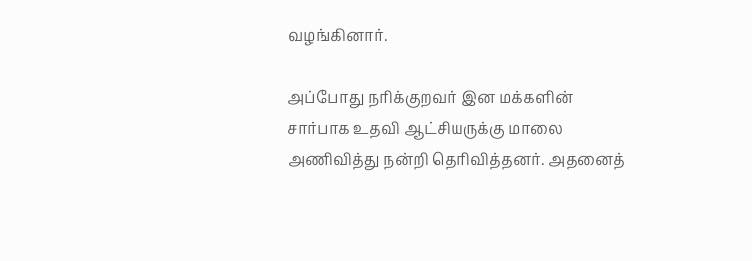வழங்கினார்.

அப்போது நரிக்குறவர் இன மக்களின் சார்பாக உதவி ஆட்சியருக்கு மாலை அணிவித்து நன்றி தெரிவித்தனர். அதனைத்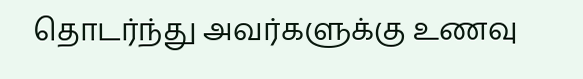தொடர்ந்து அவர்களுக்கு உணவு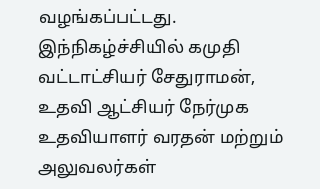வழங்கப்பட்டது. இந்நிகழ்ச்சியில் கமுதி வட்டாட்சியர் சேதுராமன், உதவி ஆட்சியர் நேர்முக உதவியாளர் வரதன் மற்றும் அலுவலர்கள்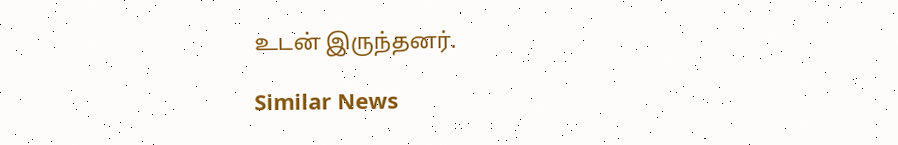உடன் இருந்தனர்.

Similar News